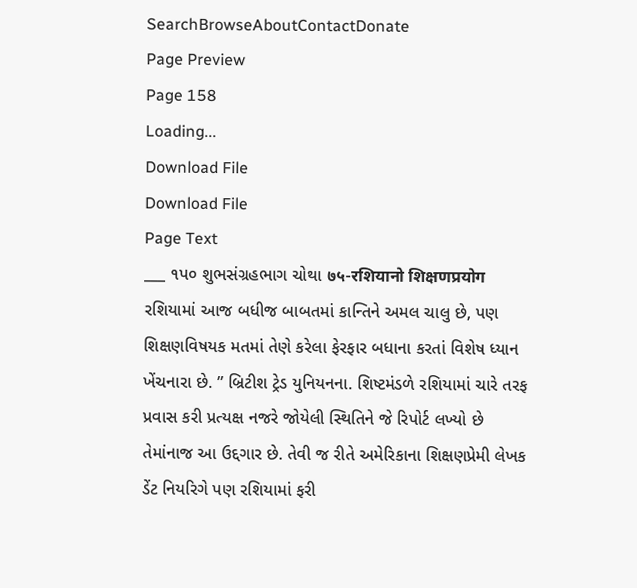SearchBrowseAboutContactDonate
Page Preview
Page 158
Loading...
Download File
Download File
Page Text
___ ૧પ૦ શુભસંગ્રહભાગ ચોથા ७५-रशियानो शिक्षणप्रयोग રશિયામાં આજ બધીજ બાબતમાં કાન્તિને અમલ ચાલુ છે, પણ શિક્ષણવિષયક મતમાં તેણે કરેલા ફેરફાર બધાના કરતાં વિશેષ ધ્યાન ખેંચનારા છે. ” બ્રિટીશ ટ્રેડ યુનિયનના. શિષ્ટમંડળે રશિયામાં ચારે તરફ પ્રવાસ કરી પ્રત્યક્ષ નજરે જોયેલી સ્થિતિને જે રિપોર્ટ લખ્યો છે તેમાંનાજ આ ઉદ્દગાર છે. તેવી જ રીતે અમેરિકાના શિક્ષણપ્રેમી લેખક ડેંટ નિયરિગે પણ રશિયામાં ફરી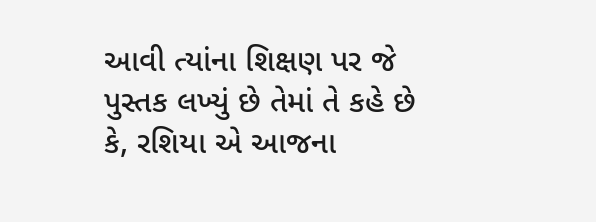આવી ત્યાંના શિક્ષણ પર જે પુસ્તક લખ્યું છે તેમાં તે કહે છે કે, રશિયા એ આજના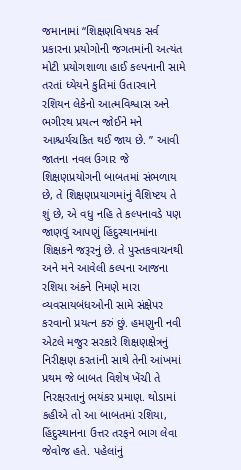જમાનામાં “શિક્ષણવિષયક સર્વ પ્રકારના પ્રયોગોની જગતમાંની અત્યંત મોટી પ્રયોગશાળા હાઈ કલ્પનાની સામે તરતાં ધ્યેયને કુતિમાં ઉતારવાને રશિયન લેકેનો આત્મવિશ્વાસ અને ભગીરથ પ્રયત્ન જોઈને મને આશ્ચર્યચકિત થઈ જાય છે. ” આવી જાતના નવલ ઉગાર જે શિક્ષણપ્રયોગની બાબતમાં સંભળાય છે, તે શિક્ષણપ્રયાગમાંનું વૈશિષ્ટય તે શું છે, એ વધુ નહિ તે કલ્પનાવડે પણ જાણવું આપણું હિંદુસ્થાનમાંના શિક્ષકને જરૂરનું છે. તે પુસ્તકવાચનથી અને મને આવેલી કલ્પના આજના રશિયા અંકને નિમણે મારા વ્યવસાયબંધઓની સામે સંક્ષેપર કરવાનો પ્રયત્ન કરું છું. હમણુની નવી એટલે મજુર સરકારે શિક્ષણક્ષેત્રનું નિરીક્ષણ કરતાંની સાથે તેની આંખમાં પ્રથમ જે બાબત વિશેષ ખેંચી તે નિરક્ષરતાનું ભયંકર પ્રમાણ. થોડામાં કહીએ તો આ બાબતમાં રશિયા, હિંદુસ્થાનના ઉત્તર તરફને ભાગ લેવા જેવોજ હતે. પહેલાંનું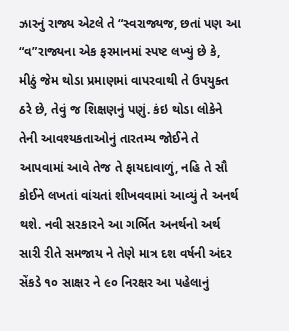ઝારનું રાજ્ય એટલે તે “સ્વરાજ્યજ, છતાં પણ આ “વ”રાજ્યના એક ફરમાનમાં સ્પષ્ટ લખ્યું છે કે, મીઠું જેમ થોડા પ્રમાણમાં વાપરવાથી તે ઉપયુક્ત ઠરે છે, તેવું જ શિક્ષણનું પણું. કંઇ થોડા લોકેને તેની આવશ્યકતાઓનું તારતમ્ય જોઈને તે આપવામાં આવે તેજ તે ફાયદાવાળું, નહિ તે સૌ કોઈને લખતાં વાંચતાં શીખવવામાં આવ્યું તે અનર્થ થશે. નવી સરકારને આ ગર્ભિત અનર્થનો અર્થ સારી રીતે સમજાય ને તેણે માત્ર દશ વર્ષની અંદર સેંકડે ૧૦ સાક્ષર ને ૯૦ નિરક્ષર આ પહેલાનું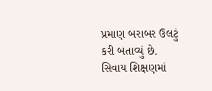પ્રમાણ બરાબર ઉલટું કરી બતાવ્યું છે. સિવાય શિક્ષણમાં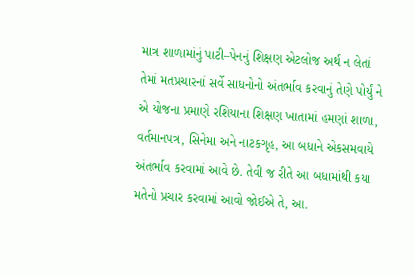માત્ર શાળામાંનું પાટી–પેનનું શિક્ષણ એટલોજ અર્થ ન લેતાં તેમાં મતપ્રચારનાં સર્વે સાધનોનો અંતર્ભાવ કરવાનું તેણે પોર્યું ને એ યોજના પ્રમાણે રશિયાના શિક્ષણ ખાતામાં હમણાં શાળા, વર્તમાનપત્ર, સિનેમા અને નાટકગૃહ, આ બધાને એકસમવાયે અંતર્ભાવ કરવામાં આવે છે. તેવી જ રીતે આ બધામાંથી કયા મતેનો પ્રચાર કરવામાં આવો જોઈએ તે, આ.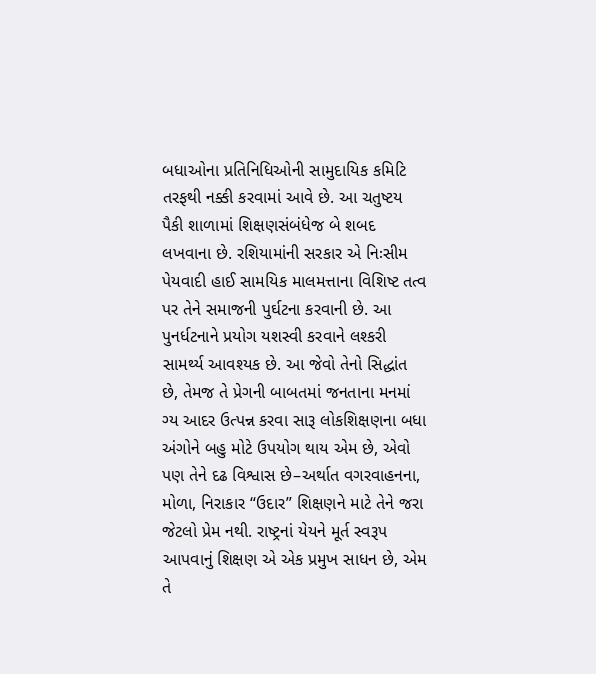બધાઓના પ્રતિનિધિઓની સામુદાયિક કમિટિ તરફથી નક્કી કરવામાં આવે છે. આ ચતુષ્ટય પૈકી શાળામાં શિક્ષણસંબંધેજ બે શબદ લખવાના છે. રશિયામાંની સરકાર એ નિઃસીમ પેયવાદી હાઈ સામયિક માલમત્તાના વિશિષ્ટ તત્વ પર તેને સમાજની પુર્ઘટના કરવાની છે. આ પુનર્ધટનાને પ્રયોગ યશસ્વી કરવાને લશ્કરી સામર્થ્ય આવશ્યક છે. આ જેવો તેનો સિદ્ધાંત છે, તેમજ તે પ્રેગની બાબતમાં જનતાના મનમાં ગ્ય આદર ઉત્પન્ન કરવા સારૂ લોકશિક્ષણના બધા અંગોને બહુ મોટે ઉપયોગ થાય એમ છે, એવો પણ તેને દઢ વિશ્વાસ છે–અર્થાત વગરવાહનના, મોળા, નિરાકાર “ઉદાર” શિક્ષણને માટે તેને જરા જેટલો પ્રેમ નથી. રાષ્ટ્રનાં યેયને મૂર્ત સ્વરૂપ આપવાનું શિક્ષણ એ એક પ્રમુખ સાધન છે, એમ તે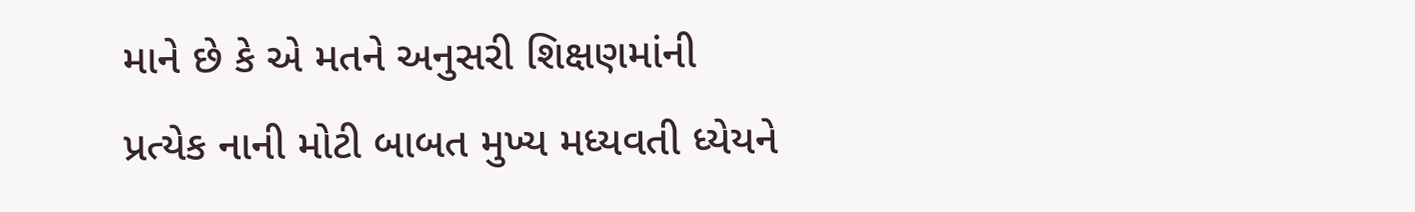માને છે કે એ મતને અનુસરી શિક્ષણમાંની પ્રત્યેક નાની મોટી બાબત મુખ્ય મધ્યવતી ધ્યેયને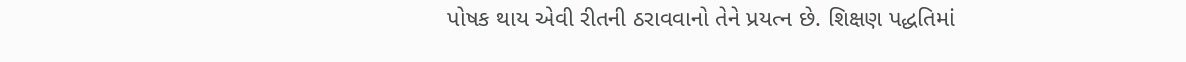પોષક થાય એવી રીતની ઠરાવવાનો તેને પ્રયત્ન છે. શિક્ષણ પદ્ધતિમાં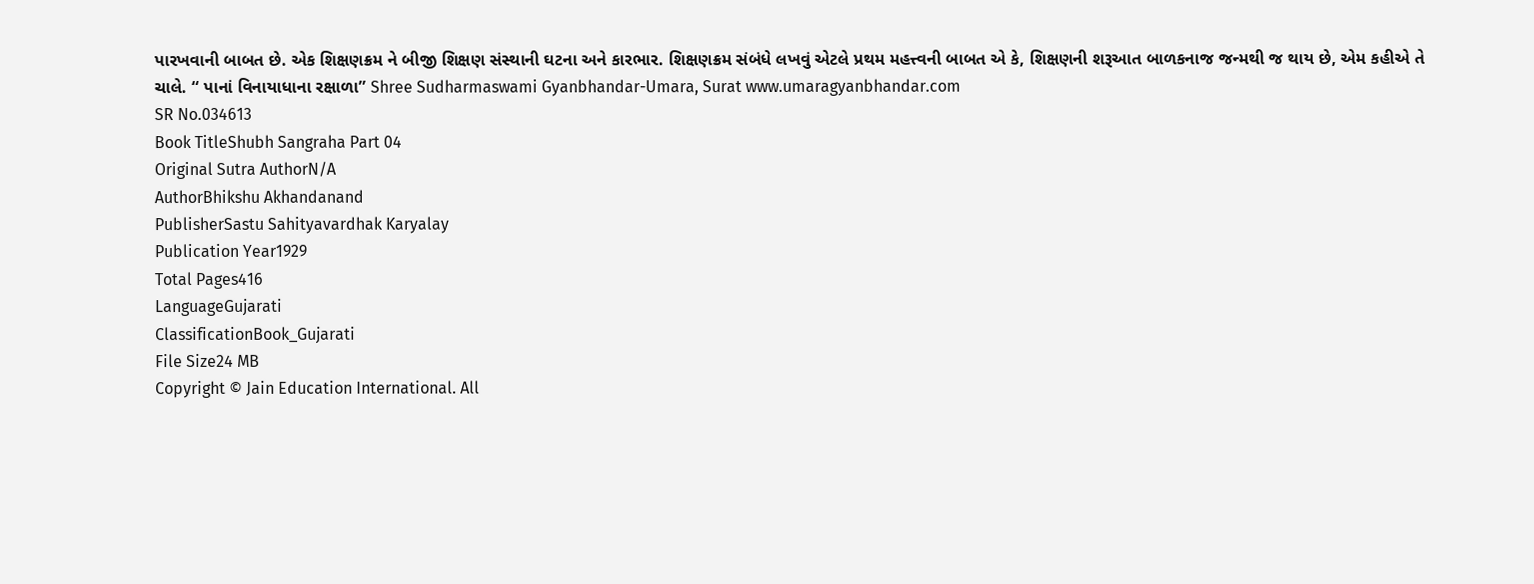પારખવાની બાબત છે. એક શિક્ષણક્રમ ને બીજી શિક્ષણ સંસ્થાની ઘટના અને કારભાર. શિક્ષણક્રમ સંબંધે લખવું એટલે પ્રથમ મહત્ત્વની બાબત એ કે, શિક્ષણની શરૂઆત બાળકનાજ જન્મથી જ થાય છે, એમ કહીએ તે ચાલે. “ પાનાં વિનાયાધાના રક્ષાળા” Shree Sudharmaswami Gyanbhandar-Umara, Surat www.umaragyanbhandar.com
SR No.034613
Book TitleShubh Sangraha Part 04
Original Sutra AuthorN/A
AuthorBhikshu Akhandanand
PublisherSastu Sahityavardhak Karyalay
Publication Year1929
Total Pages416
LanguageGujarati
ClassificationBook_Gujarati
File Size24 MB
Copyright © Jain Education International. All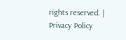rights reserved. | Privacy Policy